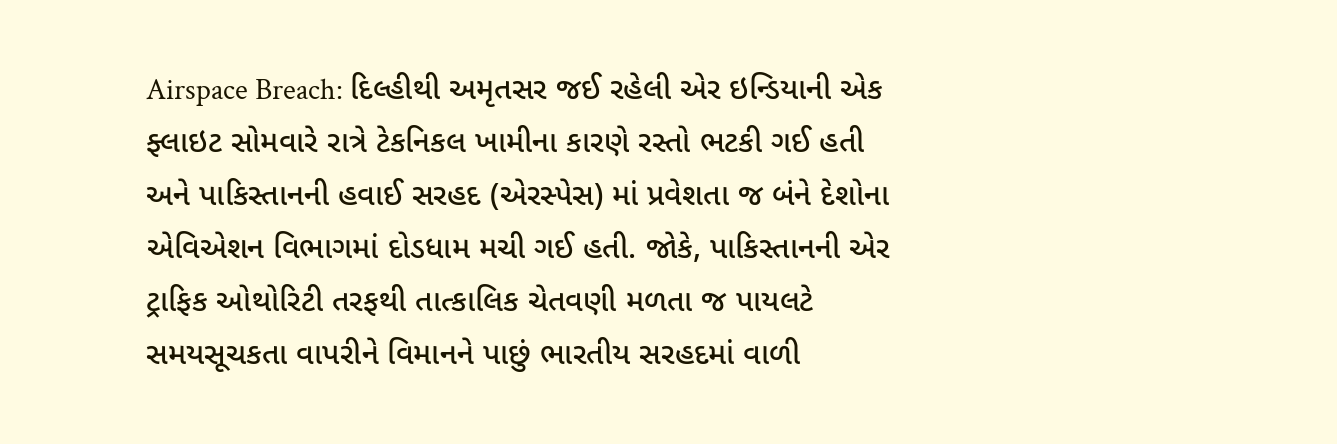Airspace Breach: દિલ્હીથી અમૃતસર જઈ રહેલી એર ઇન્ડિયાની એક ફ્લાઇટ સોમવારે રાત્રે ટેકનિકલ ખામીના કારણે રસ્તો ભટકી ગઈ હતી અને પાકિસ્તાનની હવાઈ સરહદ (એરસ્પેસ) માં પ્રવેશતા જ બંને દેશોના એવિએશન વિભાગમાં દોડધામ મચી ગઈ હતી. જોકે, પાકિસ્તાનની એર ટ્રાફિક ઓથોરિટી તરફથી તાત્કાલિક ચેતવણી મળતા જ પાયલટે સમયસૂચકતા વાપરીને વિમાનને પાછું ભારતીય સરહદમાં વાળી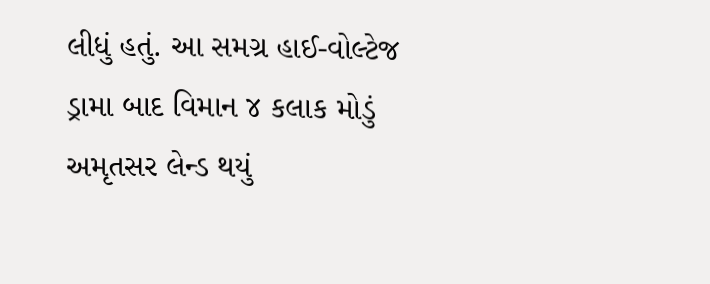લીધું હતું. આ સમગ્ર હાઈ-વોલ્ટેજ ડ્રામા બાદ વિમાન ૪ કલાક મોડું અમૃતસર લેન્ડ થયું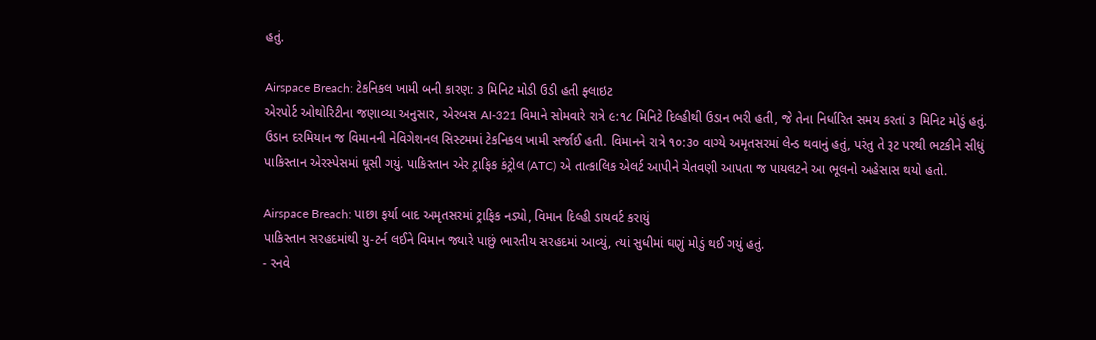હતું.

Airspace Breach: ટેકનિકલ ખામી બની કારણ: ૩ મિનિટ મોડી ઉડી હતી ફ્લાઇટ
એરપોર્ટ ઓથોરિટીના જણાવ્યા અનુસાર, એરબસ AI-321 વિમાને સોમવારે રાત્રે ૯:૧૮ મિનિટે દિલ્હીથી ઉડાન ભરી હતી, જે તેના નિર્ધારિત સમય કરતાં ૩ મિનિટ મોડું હતું. ઉડાન દરમિયાન જ વિમાનની નેવિગેશનલ સિસ્ટમમાં ટેકનિકલ ખામી સર્જાઈ હતી. વિમાનને રાત્રે ૧૦:૩૦ વાગ્યે અમૃતસરમાં લેન્ડ થવાનું હતું, પરંતુ તે રૂટ પરથી ભટકીને સીધું પાકિસ્તાન એરસ્પેસમાં ઘૂસી ગયું. પાકિસ્તાન એર ટ્રાફિક કંટ્રોલ (ATC) એ તાત્કાલિક એલર્ટ આપીને ચેતવણી આપતા જ પાયલટને આ ભૂલનો અહેસાસ થયો હતો.

Airspace Breach: પાછા ફર્યા બાદ અમૃતસરમાં ટ્રાફિક નડ્યો, વિમાન દિલ્હી ડાયવર્ટ કરાયું
પાકિસ્તાન સરહદમાંથી યુ-ટર્ન લઈને વિમાન જ્યારે પાછું ભારતીય સરહદમાં આવ્યું, ત્યાં સુધીમાં ઘણું મોડું થઈ ગયું હતું.
- રનવે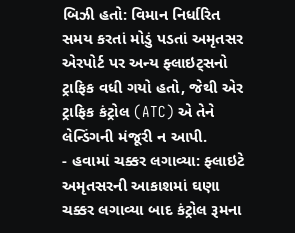બિઝી હતો: વિમાન નિર્ધારિત સમય કરતાં મોડું પડતાં અમૃતસર એરપોર્ટ પર અન્ય ફ્લાઇટ્સનો ટ્રાફિક વધી ગયો હતો, જેથી એર ટ્રાફિક કંટ્રોલ (ATC) એ તેને લેન્ડિંગની મંજૂરી ન આપી.
- હવામાં ચક્કર લગાવ્યા: ફ્લાઇટે અમૃતસરની આકાશમાં ઘણા ચક્કર લગાવ્યા બાદ કંટ્રોલ રૂમના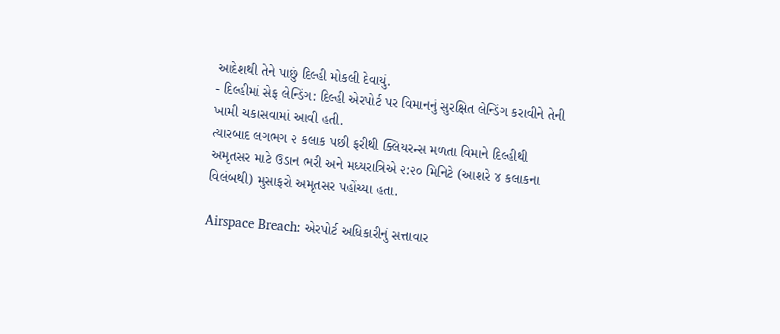આદેશથી તેને પાછું દિલ્હી મોકલી દેવાયું.
- દિલ્હીમાં સેફ લેન્ડિંગ: દિલ્હી એરપોર્ટ પર વિમાનનું સુરક્ષિત લેન્ડિંગ કરાવીને તેની ખામી ચકાસવામાં આવી હતી.
ત્યારબાદ લગભગ ૨ કલાક પછી ફરીથી ક્લિયરન્સ મળતા વિમાને દિલ્હીથી અમૃતસર માટે ઉડાન ભરી અને મધ્યરાત્રિએ ૨:૨૦ મિનિટે (આશરે ૪ કલાકના વિલંબથી) મુસાફરો અમૃતસર પહોંચ્યા હતા.

Airspace Breach: એરપોર્ટ અધિકારીનું સત્તાવાર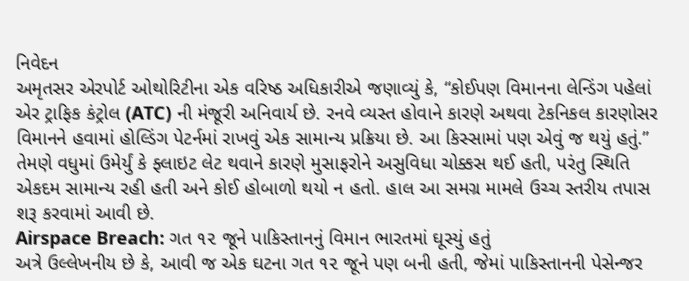નિવેદન
અમૃતસર એરપોર્ટ ઓથોરિટીના એક વરિષ્ઠ અધિકારીએ જણાવ્યું કે, “કોઈપણ વિમાનના લેન્ડિંગ પહેલાં એર ટ્રાફિક કંટ્રોલ (ATC) ની મંજૂરી અનિવાર્ય છે. રનવે વ્યસ્ત હોવાને કારણે અથવા ટેકનિકલ કારણોસર વિમાનને હવામાં હોલ્ડિંગ પેટર્નમાં રાખવું એક સામાન્ય પ્રક્રિયા છે. આ કિસ્સામાં પણ એવું જ થયું હતું.” તેમણે વધુમાં ઉમેર્યું કે ફ્લાઇટ લેટ થવાને કારણે મુસાફરોને અસુવિધા ચોક્કસ થઈ હતી, પરંતુ સ્થિતિ એકદમ સામાન્ય રહી હતી અને કોઈ હોબાળો થયો ન હતો. હાલ આ સમગ્ર મામલે ઉચ્ચ સ્તરીય તપાસ શરૂ કરવામાં આવી છે.
Airspace Breach: ગત ૧૨ જૂને પાકિસ્તાનનું વિમાન ભારતમાં ઘૂસ્યું હતું
અત્રે ઉલ્લેખનીય છે કે, આવી જ એક ઘટના ગત ૧૨ જૂને પણ બની હતી, જેમાં પાકિસ્તાનની પેસેન્જર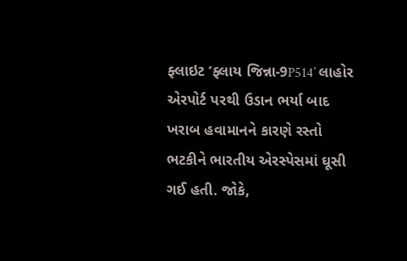ફ્લાઇટ ‘ફ્લાય જિન્ના-9P514’ લાહોર એરપોર્ટ પરથી ઉડાન ભર્યા બાદ ખરાબ હવામાનને કારણે રસ્તો ભટકીને ભારતીય એરસ્પેસમાં ઘૂસી ગઈ હતી. જોકે,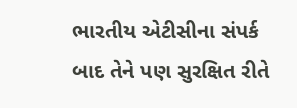ભારતીય એટીસીના સંપર્ક બાદ તેને પણ સુરક્ષિત રીતે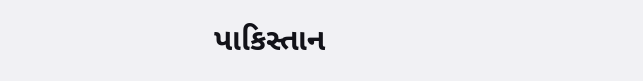પાકિસ્તાન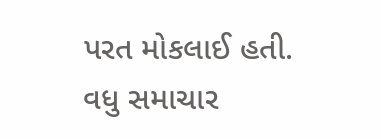પરત મોકલાઈ હતી.
વધુ સમાચાર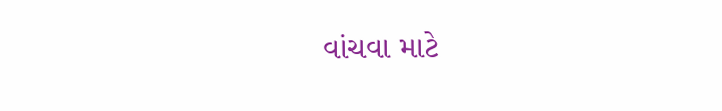વાંચવા માટે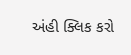અંહી ક્લિક કરો